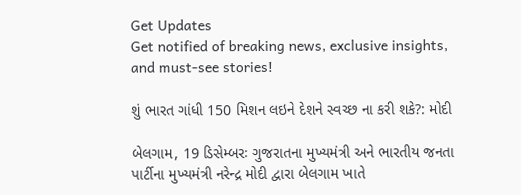Get Updates
Get notified of breaking news, exclusive insights, and must-see stories!

શું ભારત ગાંધી 150 મિશન લઇને દેશને સ્વચ્છ ના કરી શકે?: મોદી

બેલગામ, 19 ડિસેમ્બરઃ ગુજરાતના મુખ્યમંત્રી અને ભારતીય જનતા પાર્ટીના મુખ્યમંત્રી નરેન્દ્ર મોદી દ્વારા બેલગામ ખાતે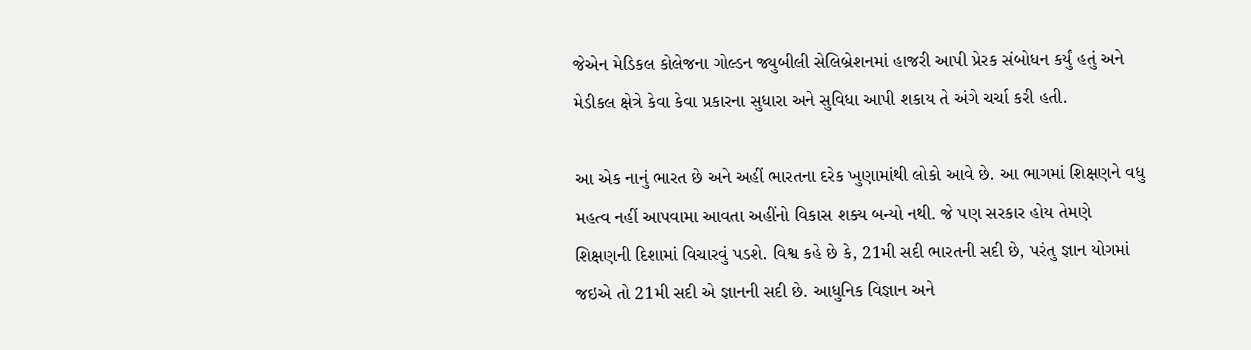જેએન મેડિકલ કોલેજના ગોલ્ડન જ્યુબીલી સેલિબ્રેશનમાં હાજરી આપી પ્રેરક સંબોધન કર્યું હતું અને મેડીકલ ક્ષેત્રે કેવા કેવા પ્રકારના સુધારા અને સુવિધા આપી શકાય તે અંગે ચર્ચા કરી હતી.

આ એક નાનું ભારત છે અને અહીં ભારતના દરેક ખુણામાંથી લોકો આવે છે. આ ભાગમાં શિક્ષણને વધુ મહત્વ નહીં આપવામા આવતા અહીંનો વિકાસ શક્ય બન્યો નથી. જે પણ સરકાર હોય તેમણે શિક્ષણની દિશામાં વિચારવું પડશે. વિશ્વ કહે છે કે, 21મી સદી ભારતની સદી છે, પરંતુ જ્ઞાન યોગમાં જઇએ તો 21મી સદી એ જ્ઞાનની સદી છે. આધુનિક વિજ્ઞાન અને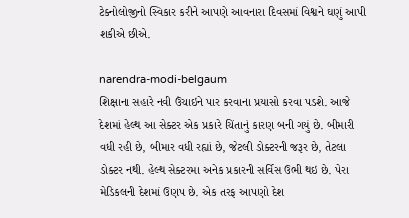ટેક્નોલોજીનો સ્વિકાર કરીને આપણે આવનારા દિવસમાં વિશ્વને ઘણું આપી શકીએ છીએ.

narendra-modi-belgaum
શિક્ષાના સહારે નવી ઉંચાઇને પાર કરવાના પ્રયાસો કરવા પડશે. આજે દેશમાં હેલ્થ આ સેક્ટર એક પ્રકારે ચિંતાનું કારણ બની ગયું છે. બીમારી વધી રહી છે, બીમાર વધી રહ્યાં છે, જેટલી ડોક્ટરની જરૂર છે, તેટલા ડોક્ટર નથી. હેલ્થ સેક્ટરમા અનેક પ્રકારની સર્વિસ ઉભી થઇ છે. પેરા મેડિકલની દેશમાં ઉણપ છે. એક તરફ આપણો દેશ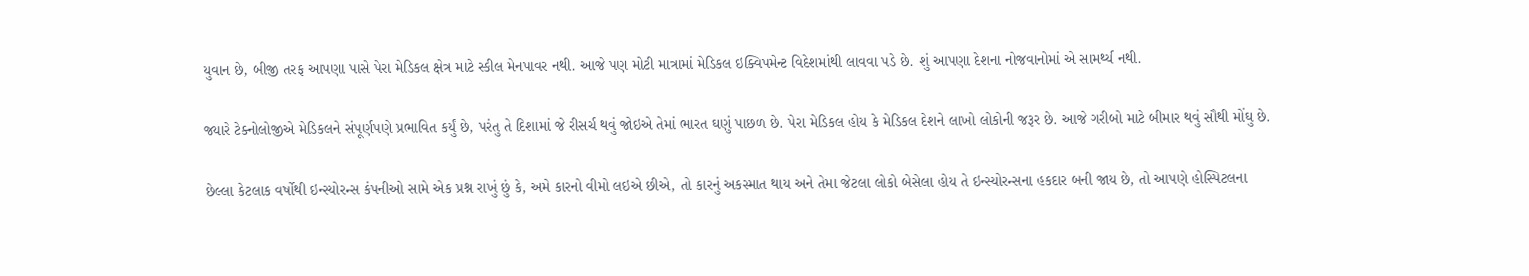યુવાન છે, બીજી તરફ આપણા પાસે પેરા મેડિકલ ક્ષેત્ર માટે સ્કીલ મેનપાવર નથી. આજે પણ મોટી માત્રામાં મેડિકલ ઇક્વિપમેન્ટ વિદેશમાંથી લાવવા પડે છે. શું આપણા દેશના નોજવાનોમાં એ સામર્થ્ય નથી.

જ્યારે ટેક્નોલોજીએ મેડિકલને સંપૂર્ણપણે પ્રભાવિત કર્યું છે, પરંતુ તે દિશામાં જે રીસર્ચ થવું જોઇએ તેમાં ભારત ઘણું પાછળ છે. પેરા મેડિકલ હોય કે મેડિકલ દેશને લાખો લોકોની જરૂર છે. આજે ગરીબો માટે બીમાર થવું સૌથી મોંઘુ છે.

છેલ્લા કેટલાક વર્ષોથી ઇન્સ્યોરન્સ કંપનીઓ સામે એક પ્રશ્ન રાખું છું કે, અમે કારનો વીમો લઇએ છીએ, તો કારનું અકસ્માત થાય અને તેમા જેટલા લોકો બેસેલા હોય તે ઇન્સ્યોરન્સના હકદાર બની જાય છે, તો આપણે હોસ્પિટલના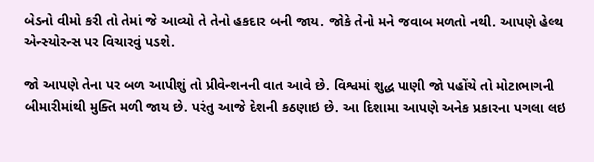બેડનો વીમો કરી તો તેમાં જે આવ્યો તે તેનો હકદાર બની જાય. જોકે તેનો મને જવાબ મળતો નથી. આપણે હેલ્થ એન્સ્યોરન્સ પર વિચારવું પડશે.

જો આપણે તેના પર બળ આપીશું તો પ્રીવેન્શનની વાત આવે છે. વિશ્વમાં શુદ્ધ પાણી જો પહોંચે તો મોટાભાગની બીમારીમાંથી મુક્તિ મળી જાય છે. પરંતુ આજે દેશની કઠણાઇ છે. આ દિશામા આપણે અનેક પ્રકારના પગલા લઇ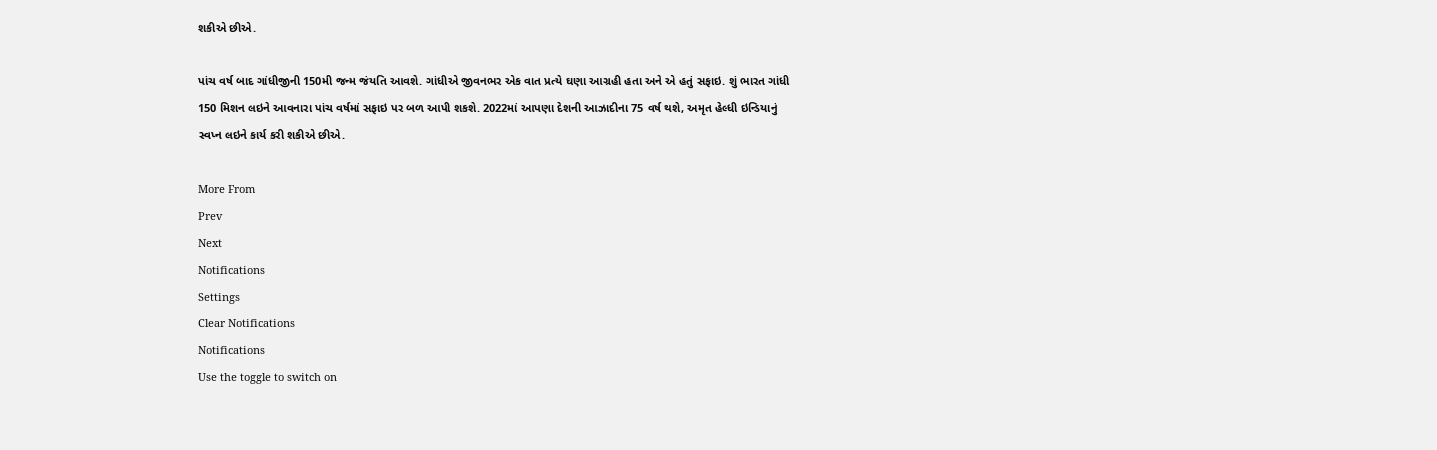શકીએ છીએ.

પાંચ વર્ષ બાદ ગાંધીજીની 150મી જન્મ જંયતિ આવશે. ગાંધીએ જીવનભર એક વાત પ્રત્યે ઘણા આગ્રહી હતા અને એ હતું સફાઇ. શું ભારત ગાંધી 150 મિશન લઇને આવનારા પાંચ વર્ષમાં સફાઇ પર બળ આપી શકશે. 2022માં આપણા દેશની આઝાદીના 75 વર્ષ થશે, અમૃત હેલ્ધી ઇન્ડિયાનું સ્વપ્ન લઇને કાર્ય કરી શકીએ છીએ.

More From
Prev
Next
Notifications
Settings
Clear Notifications
Notifications
Use the toggle to switch on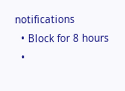notifications
  • Block for 8 hours
  •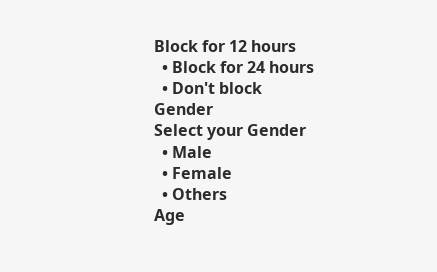Block for 12 hours
  • Block for 24 hours
  • Don't block
Gender
Select your Gender
  • Male
  • Female
  • Others
Age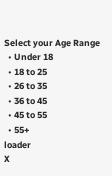Select your Age Range
  • Under 18
  • 18 to 25
  • 26 to 35
  • 36 to 45
  • 45 to 55
  • 55+
loader
X